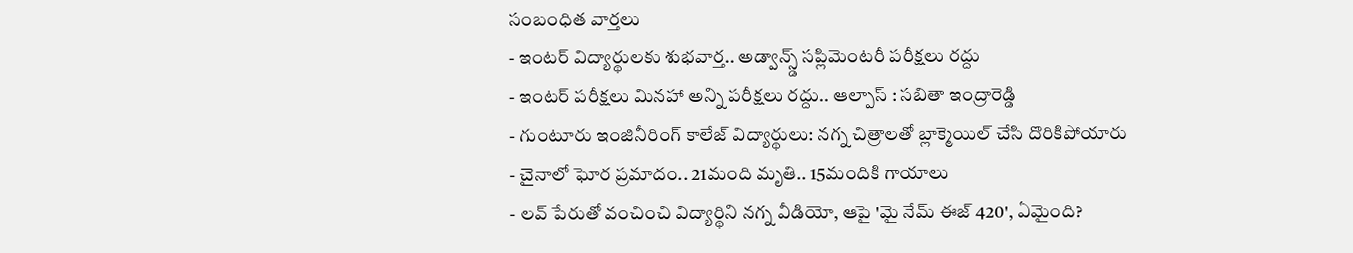సంబంధిత వార్తలు
- ఇంటర్ విద్యార్థులకు శుభవార్త.. అడ్వాన్స్డ్ సప్లిమెంటరీ పరీక్షలు రద్దు
- ఇంటర్ పరీక్షలు మినహా అన్ని పరీక్షలు రద్దు.. ఆల్పాస్ : సబితా ఇంద్రారెడ్డి
- గుంటూరు ఇంజినీరింగ్ కాలేజ్ విద్యార్థులు: నగ్న చిత్రాలతో బ్లాక్మెయిల్ చేసి దొరికిపోయారు
- చైనాలో ఘోర ప్రమాదం.. 21మంది మృతి.. 15మందికి గాయాలు
- లవ్ పేరుతో వంచించి విద్యార్థిని నగ్న వీడియో, ఆపై 'మై నేమ్ ఈజ్ 420', ఏమైంది?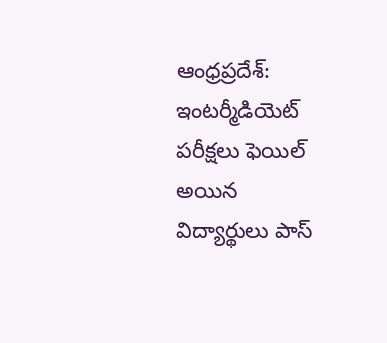ఆంధ్రప్రదేశ్: ఇంటర్మీడియెట్ పరీక్షలు ఫెయిల్ అయిన విద్యార్థులు పాస్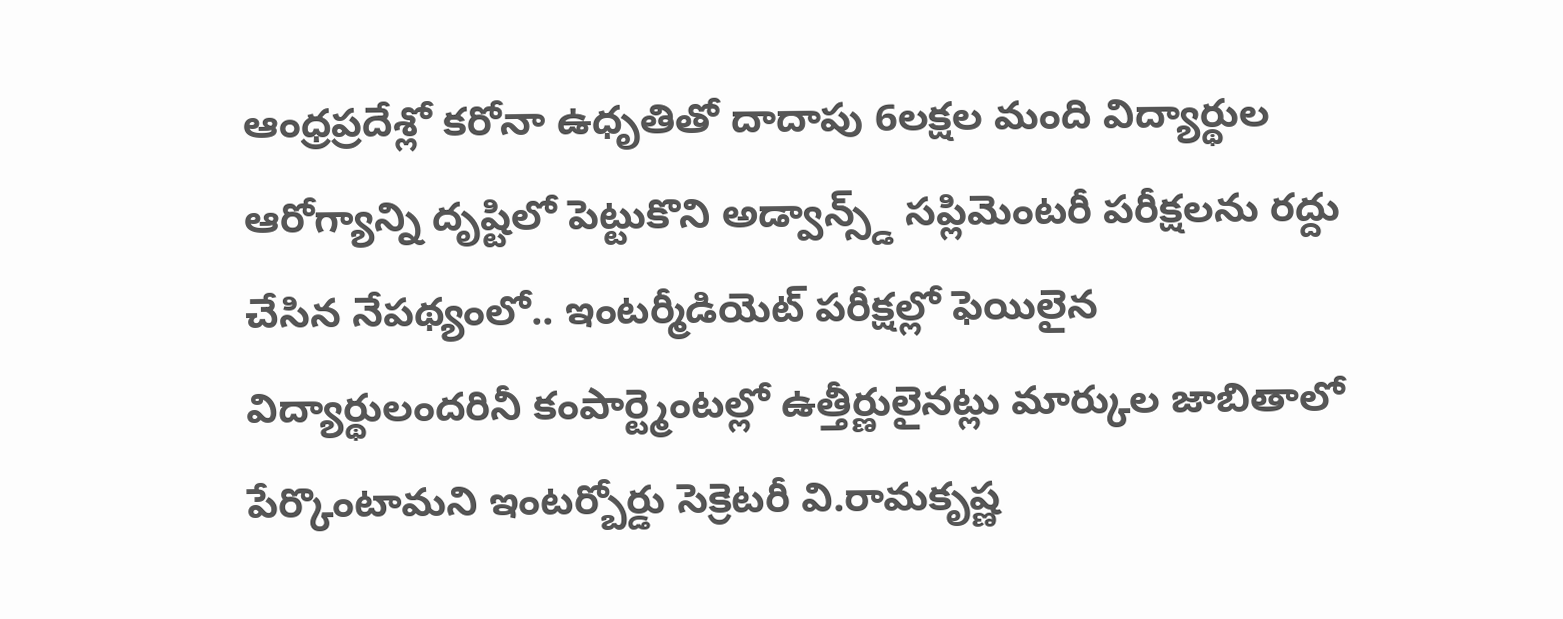ఆంధ్రప్రదేశ్లో కరోనా ఉధృతితో దాదాపు 6లక్షల మంది విద్యార్థుల ఆరోగ్యాన్ని దృష్టిలో పెట్టుకొని అడ్వాన్స్డ్ సప్లిమెంటరీ పరీక్షలను రద్దు చేసిన నేపథ్యంలో.. ఇంటర్మీడియెట్ పరీక్షల్లో ఫెయిలైన విద్యార్థులందరినీ కంపార్ట్మెంటల్లో ఉత్తీర్ణులైనట్లు మార్కుల జాబితాలో పేర్కొంటామని ఇంటర్బోర్డు సెక్రెటరీ వి.రామకృష్ణ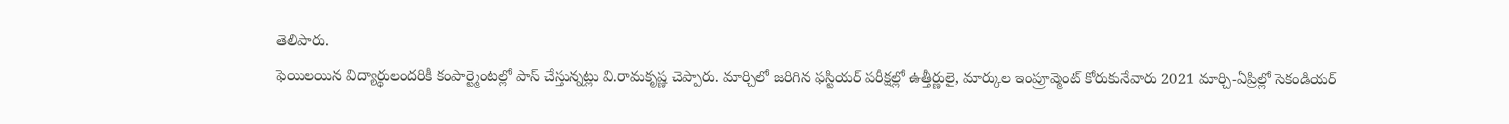తెలిపారు.
ఫెయిలయిన విద్యార్థులందరికీ కంపార్ట్మెంటల్లో పాస్ చేస్తున్నట్లు వి.రామకృష్ణ చెప్పారు. మార్చిలో జరిగిన ఫస్టియర్ పరీక్షల్లో ఉత్తీర్ణులై, మార్కుల ఇంప్రూవ్మెంట్ కోరుకునేవారు 2021 మార్చి-ఏప్రిల్లో సెకండియర్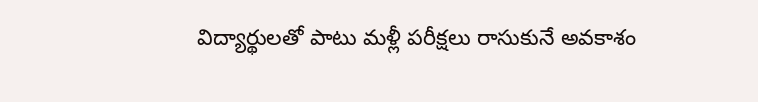విద్యార్థులతో పాటు మళ్లీ పరీక్షలు రాసుకునే అవకాశం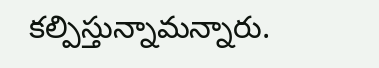కల్పిస్తున్నామన్నారు.